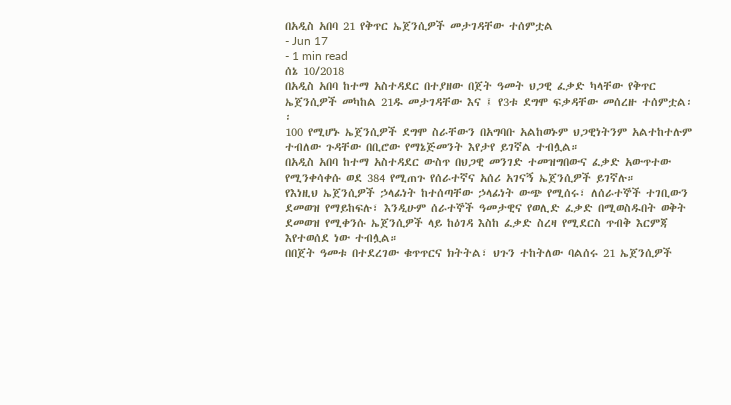በአዲስ አበባ 21 የቅጥር ኤጀንሲዎች መታገዳቸው ተሰምቷል
- Jun 17
- 1 min read
ሰኔ 10/2018
በአዲስ አበባ ከተማ አስተዳደር በተያዘው በጀት ዓመት ህጋዊ ፈቃድ ካላቸው የቅጥር ኤጀንሲዎች መካከል 21ዱ መታገዳቸው እና ፤ የ3ቱ ደግሞ ፍቃዳቸው መሰረዙ ተሰምቷል፡፡
100 የሚሆኑ ኤጀንሲዎች ደግሞ ስራቸውን በአግባቡ አልከወኑም ህጋዊነትንም አልተከተሉም ተብለው ጉዳቸው በቢሮው የማኔጅመንት እየታየ ይገኛል ተብሏል።
በአዲስ አበባ ከተማ አስተዳደር ውስጥ በህጋዊ መንገድ ተመዝግበውና ፈቃድ አውጥተው የሚንቀሳቀሱ ወደ 384 የሚጠጉ የሰራተኛና አሰሪ አገናኝ ኤጀንሲዎች ይገኛሉ።
የእነዚህ ኤጀንሲዎች ኃላፊነት ከተሰጣቸው ኃላፊነት ውጭ የሚሰሩ፣ ለሰራተኞች ተገቢውን ደመወዝ የማይከፍሉ፣ እንዲሁም ሰራተኞች ዓመታዊና የወሊድ ፈቃድ በሚወስዱበት ወቅት ደመወዝ የሚቀንሱ ኤጀንሲዎች ላይ ከዕገዳ እስከ ፈቃድ ስረዛ የሚደርስ ጥብቅ እርምጃ እየተወሰደ ነው ተብሏል።
በበጀት ዓመቱ በተደረገው ቁጥጥርና ክትትል፣ ህጉን ተከትለው ባልሰሩ 21 ኤጀንሲዎች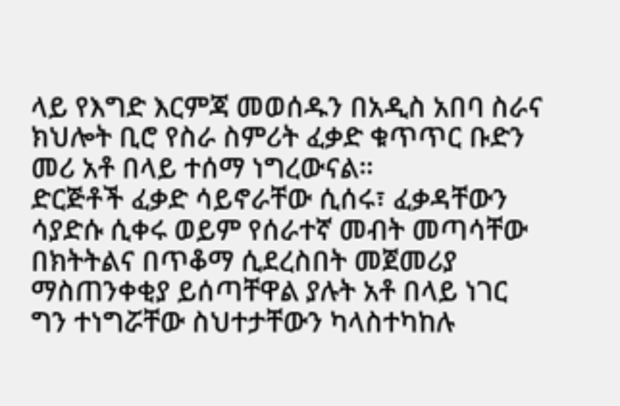ላይ የእግድ እርምጃ መወሰዱን በአዲስ አበባ ስራና ክህሎት ቢሮ የስራ ስምሪት ፈቃድ ቁጥጥር ቡድን መሪ አቶ በላይ ተሰማ ነግረውናል።
ድርጅቶች ፈቃድ ሳይኖራቸው ሲሰሩ፣ ፈቃዳቸውን ሳያድሱ ሲቀሩ ወይም የሰራተኛ መብት መጣሳቸው በክትትልና በጥቆማ ሲደረስበት መጀመሪያ ማስጠንቀቂያ ይሰጣቸዋል ያሉት አቶ በላይ ነገር ግን ተነግሯቸው ስህተታቸውን ካላስተካከሉ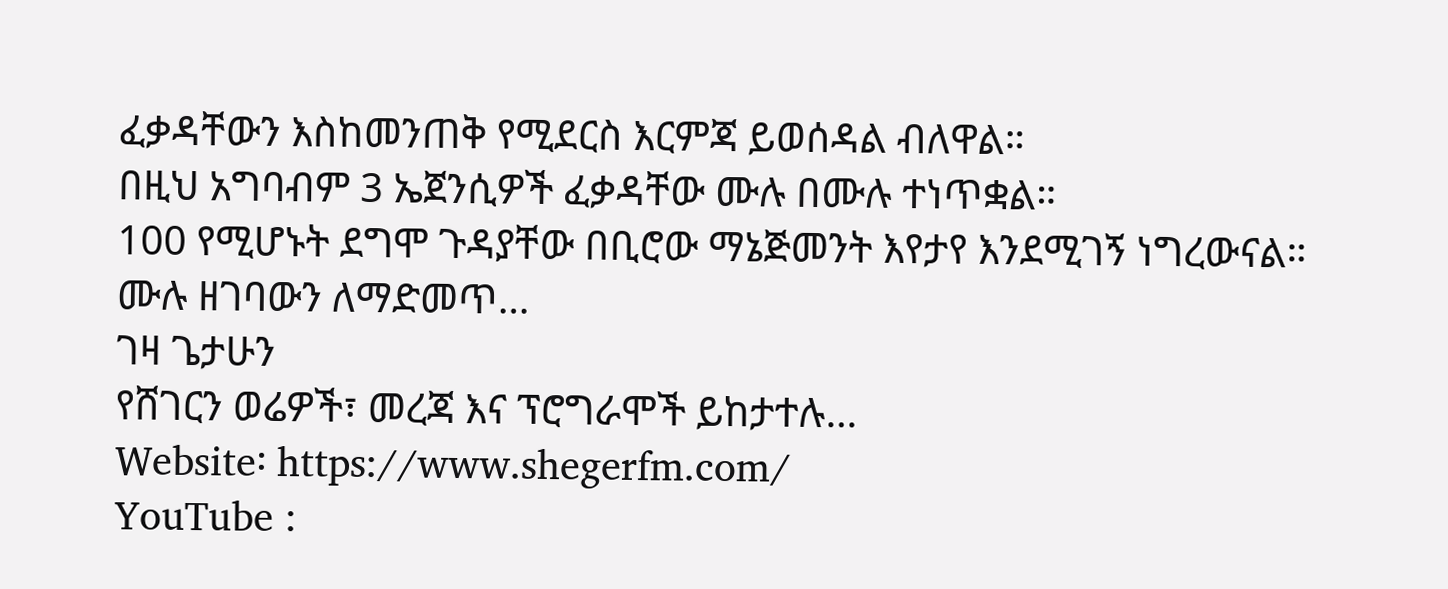ፈቃዳቸውን እስከመንጠቅ የሚደርስ እርምጃ ይወሰዳል ብለዋል።
በዚህ አግባብም 3 ኤጀንሲዎች ፈቃዳቸው ሙሉ በሙሉ ተነጥቋል።
100 የሚሆኑት ደግሞ ጉዳያቸው በቢሮው ማኔጅመንት እየታየ እንደሚገኝ ነግረውናል።
ሙሉ ዘገባውን ለማድመጥ…
ገዛ ጌታሁን
የሸገርን ወሬዎች፣ መረጃ እና ፕሮግራሞች ይከታተሉ…
Website፡ https://www.shegerfm.com/
YouTube :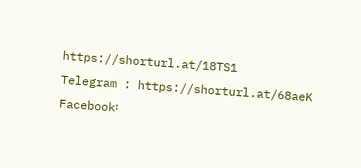https://shorturl.at/18TS1
Telegram : https://shorturl.at/68aeK
Facebook፡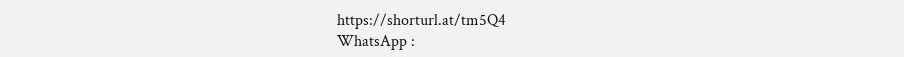https://shorturl.at/tm5Q4
WhatsApp :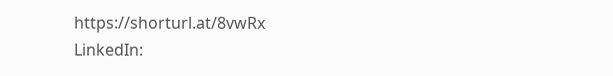https://shorturl.at/8vwRx
LinkedIn: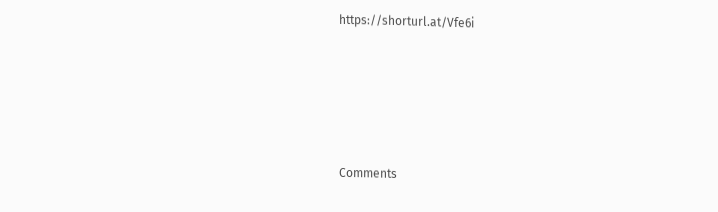https://shorturl.at/Vfe6i





Comments